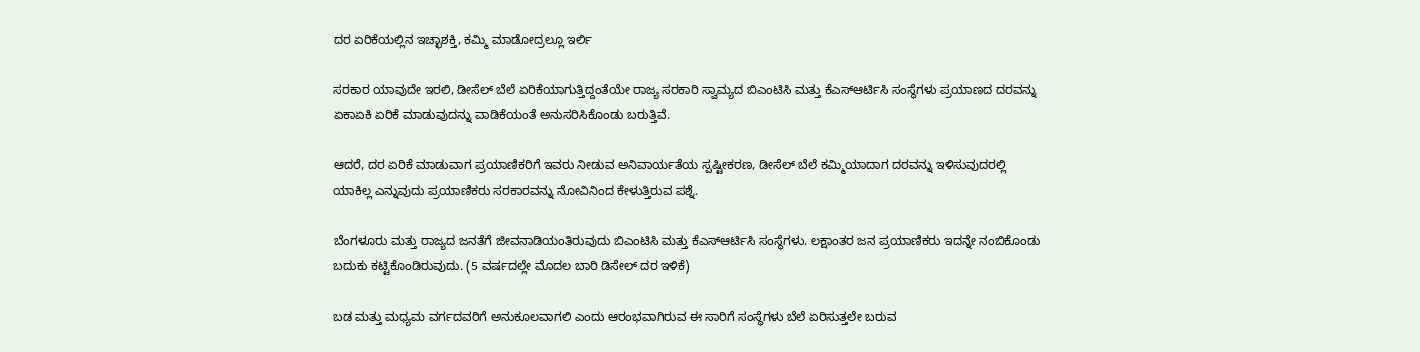ದರ ಏರಿಕೆಯಲ್ಲಿನ ಇಚ್ಛಾಶಕ್ತಿ, ಕಮ್ಮಿ ಮಾಡೋದ್ರಲ್ಲೂ ಇರ್ಲಿ

ಸರಕಾರ ಯಾವುದೇ ಇರಲಿ, ಡೀಸೆಲ್ ಬೆಲೆ ಏರಿಕೆಯಾಗುತ್ತಿದ್ದಂತೆಯೇ ರಾಜ್ಯ ಸರಕಾರಿ ಸ್ವಾಮ್ಯದ ಬಿಎಂಟಿಸಿ ಮತ್ತು ಕೆಎಸ್ಆರ್ಟಿಸಿ ಸಂಸ್ಥೆಗಳು ಪ್ರಯಾಣದ ದರವನ್ನು ಏಕಾಏಕಿ ಏರಿಕೆ ಮಾಡುವುದನ್ನು ವಾಡಿಕೆಯಂತೆ ಅನುಸರಿಸಿಕೊಂಡು ಬರುತ್ತಿವೆ.

ಆದರೆ, ದರ ಏರಿಕೆ ಮಾಡುವಾಗ ಪ್ರಯಾಣಿಕರಿಗೆ ಇವರು ನೀಡುವ ಅನಿವಾರ್ಯತೆಯ ಸ್ಪಷ್ಟೀಕರಣ, ಡೀಸೆಲ್ ಬೆಲೆ ಕಮ್ಮಿಯಾದಾಗ ದರವನ್ನು ಇಳಿಸುವುದರಲ್ಲಿ ಯಾಕಿಲ್ಲ ಎನ್ನುವುದು ಪ್ರಯಾಣಿಕರು ಸರಕಾರವನ್ನು ನೋವಿನಿಂದ ಕೇಳುತ್ತಿರುವ ಪಶ್ನೆ.

ಬೆಂಗಳೂರು ಮತ್ತು ರಾಜ್ಯದ ಜನತೆಗೆ ಜೀವನಾಡಿಯಂತಿರುವುದು ಬಿಎಂಟಿಸಿ ಮತ್ತು ಕೆಎಸ್ಆರ್ಟಿಸಿ ಸಂಸ್ಥೆಗಳು. ಲಕ್ಷಾಂತರ ಜನ ಪ್ರಯಾಣಿಕರು ಇದನ್ನೇ ನಂಬಿಕೊಂಡು ಬದುಕು ಕಟ್ಟಿಕೊಂಡಿರುವುದು. (5 ವರ್ಷದಲ್ಲೇ ಮೊದಲ ಬಾರಿ ಡಿಸೇಲ್ ದರ ಇಳಿಕೆ)

ಬಡ ಮತ್ತು ಮಧ್ಯಮ ವರ್ಗದವರಿಗೆ ಅನುಕೂಲವಾಗಲಿ ಎಂದು ಆರಂಭವಾಗಿರುವ ಈ ಸಾರಿಗೆ ಸಂಸ್ಥೆಗಳು ಬೆಲೆ ಏರಿಸುತ್ತಲೇ ಬರುವ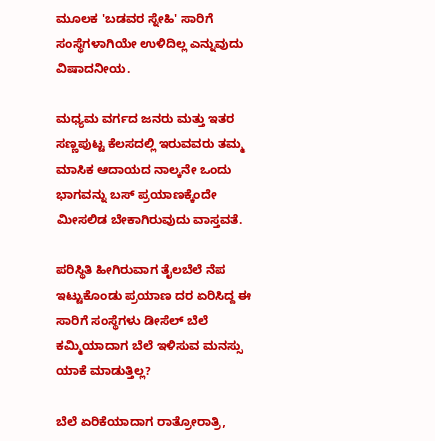ಮೂಲಕ 'ಬಡವರ ಸ್ನೇಹಿ' ಸಾರಿಗೆ ಸಂಸ್ಥೆಗಳಾಗಿಯೇ ಉಳಿದಿಲ್ಲ ಎನ್ನುವುದು ವಿಷಾದನೀಯ.

ಮಧ್ಯಮ ವರ್ಗದ ಜನರು ಮತ್ತು ಇತರ ಸಣ್ಣಪುಟ್ಟ ಕೆಲಸದಲ್ಲಿ ಇರುವವರು ತಮ್ಮ ಮಾಸಿಕ ಆದಾಯದ ನಾಲ್ಕನೇ ಒಂದು ಭಾಗವನ್ನು ಬಸ್ ಪ್ರಯಾಣಕ್ಕೆಂದೇ ಮೀಸಲಿಡ ಬೇಕಾಗಿರುವುದು ವಾಸ್ತವತೆ.

ಪರಿಸ್ಥಿತಿ ಹೀಗಿರುವಾಗ ತೈಲಬೆಲೆ ನೆಪ ಇಟ್ಟುಕೊಂಡು ಪ್ರಯಾಣ ದರ ಏರಿಸಿದ್ದ ಈ ಸಾರಿಗೆ ಸಂಸ್ಥೆಗಳು ಡೀಸೆಲ್ ಬೆಲೆ ಕಮ್ಮಿಯಾದಾಗ ಬೆಲೆ ಇಳಿಸುವ ಮನಸ್ಸು ಯಾಕೆ ಮಾಡುತ್ತಿಲ್ಲ?

ಬೆಲೆ ಏರಿಕೆಯಾದಾಗ ರಾತ್ರೋರಾತ್ರಿ,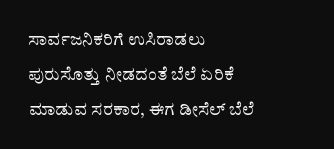ಸಾರ್ವಜನಿಕರಿಗೆ ಉಸಿರಾಡಲು ಪುರುಸೊತ್ತು ನೀಡದಂತೆ ಬೆಲೆ ಏರಿಕೆ ಮಾಡುವ ಸರಕಾರ, ಈಗ ಡೀಸೆಲ್ ಬೆಲೆ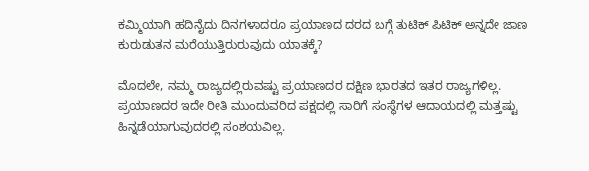ಕಮ್ಮಿಯಾಗಿ ಹದಿನೈದು ದಿನಗಳಾದರೂ ಪ್ರಯಾಣದ ದರದ ಬಗ್ಗೆ ತುಟಿಕ್ ಪಿಟಿಕ್ ಅನ್ನದೇ ಜಾಣ ಕುರುಡುತನ ಮರೆಯುತ್ತಿರುರುವುದು ಯಾತಕ್ಕೆ?

ಮೊದಲೇ, ನಮ್ಮ ರಾಜ್ಯದಲ್ಲಿರುವಷ್ಟು ಪ್ರಯಾಣದರ ದಕ್ಷಿಣ ಭಾರತದ ಇತರ ರಾಜ್ಯಗಳಿಲ್ಲ. ಪ್ರಯಾಣದರ ಇದೇ ರೀತಿ ಮುಂದುವರಿದ ಪಕ್ಷದಲ್ಲಿ ಸಾರಿಗೆ ಸಂಸ್ಥೆಗಳ ಆದಾಯದಲ್ಲಿ ಮತ್ತಷ್ಟು ಹಿನ್ನಡೆಯಾಗುವುದರಲ್ಲಿ ಸಂಶಯವಿಲ್ಲ.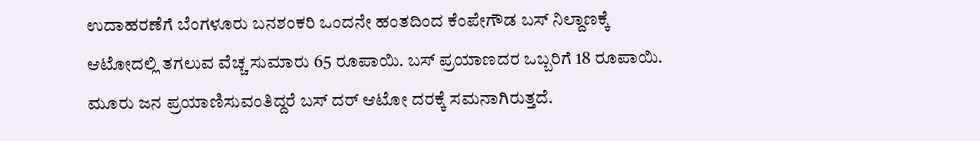ಉದಾಹರಣೆಗೆ ಬೆಂಗಳೂರು ಬನಶಂಕರಿ ಒಂದನೇ ಹಂತದಿಂದ ಕೆಂಪೇಗೌಡ ಬಸ್ ನಿಲ್ದಾಣಕ್ಕೆ ಆಟೋದಲ್ಲಿ ತಗಲುವ ವೆಚ್ಚ ಸುಮಾರು 65 ರೂಪಾಯಿ. ಬಸ್ ಪ್ರಯಾಣದರ ಒಬ್ಬರಿಗೆ 18 ರೂಪಾಯಿ. ಮೂರು ಜನ ಪ್ರಯಾಣಿಸುವಂತಿದ್ದರೆ ಬಸ್ ದರ್ ಆಟೋ ದರಕ್ಕೆ ಸಮನಾಗಿರುತ್ತದೆ.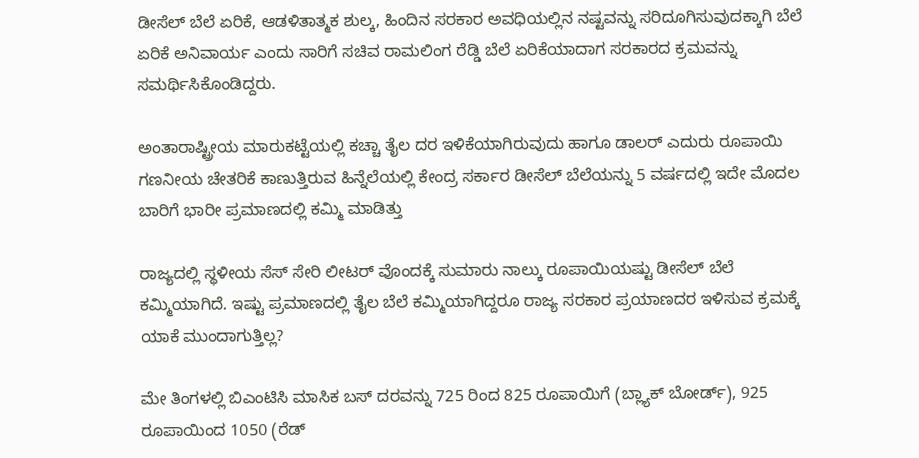ಡೀಸೆಲ್ ಬೆಲೆ ಏರಿಕೆ, ಆಡಳಿತಾತ್ಮಕ ಶುಲ್ಕ, ಹಿಂದಿನ ಸರಕಾರ ಅವಧಿಯಲ್ಲಿನ ನಷ್ಟವನ್ನು ಸರಿದೂಗಿಸುವುದಕ್ಕಾಗಿ ಬೆಲೆ ಏರಿಕೆ ಅನಿವಾರ್ಯ ಎಂದು ಸಾರಿಗೆ ಸಚಿವ ರಾಮಲಿಂಗ ರೆಡ್ಡಿ ಬೆಲೆ ಏರಿಕೆಯಾದಾಗ ಸರಕಾರದ ಕ್ರಮವನ್ನು ಸಮರ್ಥಿಸಿಕೊಂಡಿದ್ದರು.

ಅಂತಾರಾಷ್ಟ್ರೀಯ ಮಾರುಕಟ್ಟೆಯಲ್ಲಿ ಕಚ್ಚಾ ತೈಲ ದರ ಇಳಿಕೆಯಾಗಿರುವುದು ಹಾಗೂ ಡಾಲರ್ ಎದುರು ರೂಪಾಯಿ ಗಣನೀಯ ಚೇತರಿಕೆ ಕಾಣುತ್ತಿರುವ ಹಿನ್ನೆಲೆಯಲ್ಲಿ ಕೇಂದ್ರ ಸರ್ಕಾರ ಡೀಸೆಲ್ ಬೆಲೆಯನ್ನು 5 ವರ್ಷದಲ್ಲಿ ಇದೇ ಮೊದಲ ಬಾರಿಗೆ ಭಾರೀ ಪ್ರಮಾಣದಲ್ಲಿ ಕಮ್ಮಿ ಮಾಡಿತ್ತು

ರಾಜ್ಯದಲ್ಲಿ ಸ್ಥಳೀಯ ಸೆಸ್ ಸೇರಿ ಲೀಟರ್ ವೊಂದಕ್ಕೆ ಸುಮಾರು ನಾಲ್ಕು ರೂಪಾಯಿಯಷ್ಟು ಡೀಸೆಲ್ ಬೆಲೆ ಕಮ್ಮಿಯಾಗಿದೆ. ಇಷ್ಟು ಪ್ರಮಾಣದಲ್ಲಿ ತೈಲ ಬೆಲೆ ಕಮ್ಮಿಯಾಗಿದ್ದರೂ ರಾಜ್ಯ ಸರಕಾರ ಪ್ರಯಾಣದರ ಇಳಿಸುವ ಕ್ರಮಕ್ಕೆ ಯಾಕೆ ಮುಂದಾಗುತ್ತಿಲ್ಲ?

ಮೇ ತಿಂಗಳಲ್ಲಿ ಬಿಎಂಟಿಸಿ ಮಾಸಿಕ ಬಸ್ ದರವನ್ನು 725 ರಿಂದ 825 ರೂಪಾಯಿಗೆ (ಬ್ಲ್ಯಾಕ್ ಬೋರ್ಡ್), 925 ರೂಪಾಯಿಂದ 1050 (ರೆಡ್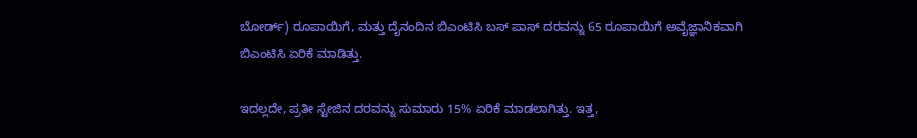ಬೋರ್ಡ್) ರೂಪಾಯಿಗೆ, ಮತ್ತು ದೈನಂದಿನ ಬಿಎಂಟಿಸಿ ಬಸ್ ಪಾಸ್ ದರವನ್ನು 65 ರೂಪಾಯಿಗೆ ಅವೈಜ್ಞಾನಿಕವಾಗಿ ಬಿಎಂಟಿಸಿ ಏರಿಕೆ ಮಾಡಿತ್ತು.

ಇದಲ್ಲದೇ, ಪ್ರತೀ ಸ್ಟೇಜಿನ ದರವನ್ನು ಸುಮಾರು 15% ಏರಿಕೆ ಮಾಡಲಾಗಿತ್ತು. ಇತ್ತ,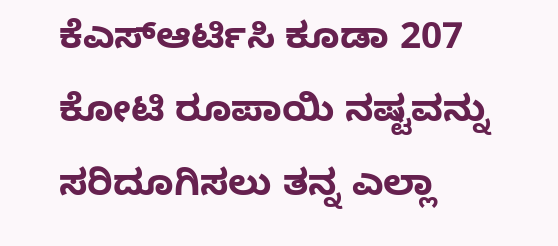ಕೆಎಸ್ಆರ್ಟಿಸಿ ಕೂಡಾ 207 ಕೋಟಿ ರೂಪಾಯಿ ನಷ್ಟವನ್ನು ಸರಿದೂಗಿಸಲು ತನ್ನ ಎಲ್ಲಾ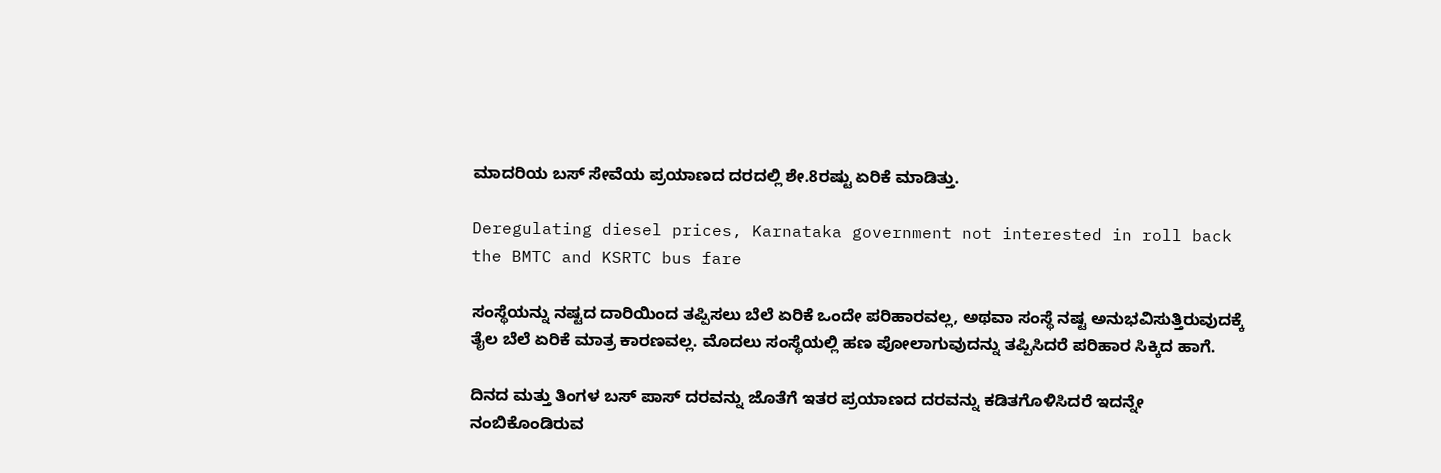ಮಾದರಿಯ ಬಸ್ ಸೇವೆಯ ಪ್ರಯಾಣದ ದರದಲ್ಲಿ ಶೇ.8ರಷ್ಟು ಏರಿಕೆ ಮಾಡಿತ್ತು.

Deregulating diesel prices, Karnataka government not interested in roll back the BMTC and KSRTC bus fare

ಸಂಸ್ಥೆಯನ್ನು ನಷ್ಟದ ದಾರಿಯಿಂದ ತಪ್ಪಿಸಲು ಬೆಲೆ ಏರಿಕೆ ಒಂದೇ ಪರಿಹಾರವಲ್ಲ, ಅಥವಾ ಸಂಸ್ಥೆ ನಷ್ಟ ಅನುಭವಿಸುತ್ತಿರುವುದಕ್ಕೆ ತೈಲ ಬೆಲೆ ಏರಿಕೆ ಮಾತ್ರ ಕಾರಣವಲ್ಲ. ಮೊದಲು ಸಂಸ್ಥೆಯಲ್ಲಿ ಹಣ ಪೋಲಾಗುವುದನ್ನು ತಪ್ಪಿಸಿದರೆ ಪರಿಹಾರ ಸಿಕ್ಕಿದ ಹಾಗೆ.

ದಿನದ ಮತ್ತು ತಿಂಗಳ ಬಸ್ ಪಾಸ್ ದರವನ್ನು ಜೊತೆಗೆ ಇತರ ಪ್ರಯಾಣದ ದರವನ್ನು ಕಡಿತಗೊಳಿಸಿದರೆ ಇದನ್ನೇ ನಂಬಿಕೊಂಡಿರುವ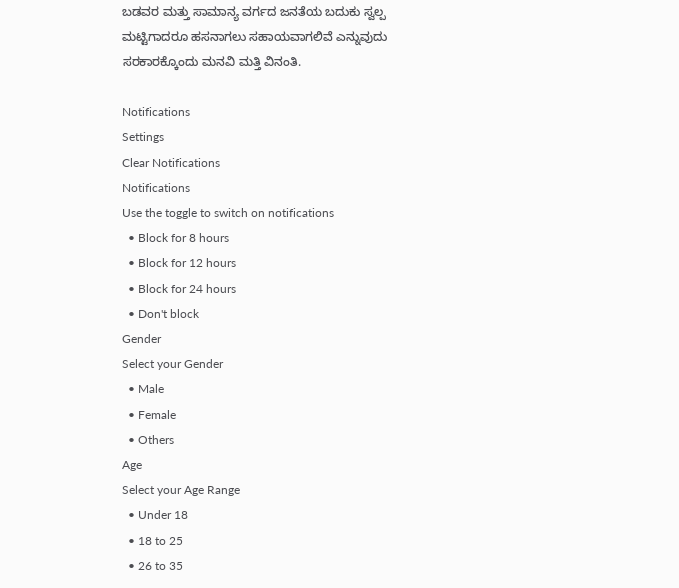ಬಡವರ ಮತ್ತು ಸಾಮಾನ್ಯ ವರ್ಗದ ಜನತೆಯ ಬದುಕು ಸ್ವಲ್ಪ ಮಟ್ಟಿಗಾದರೂ ಹಸನಾಗಲು ಸಹಾಯವಾಗಲಿವೆ ಎನ್ನುವುದು ಸರಕಾರಕ್ಕೊಂದು ಮನವಿ ಮತ್ತಿ ವಿನಂತಿ.

Notifications
Settings
Clear Notifications
Notifications
Use the toggle to switch on notifications
  • Block for 8 hours
  • Block for 12 hours
  • Block for 24 hours
  • Don't block
Gender
Select your Gender
  • Male
  • Female
  • Others
Age
Select your Age Range
  • Under 18
  • 18 to 25
  • 26 to 35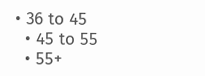• 36 to 45
  • 45 to 55
  • 55+